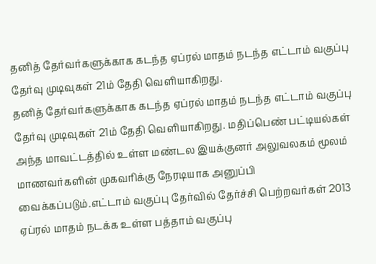தனித் தேர்வர்களுக்காக கடந்த ஏப்ரல் மாதம் நடந்த எட்டாம் வகுப்பு தேர்வு முடிவுகள் 21ம் தேதி வெளியாகிறது.
தனித் தேர்வர்களுக்காக கடந்த ஏப்ரல் மாதம் நடந்த எட்டாம் வகுப்பு தேர்வு முடிவுகள் 21ம் தேதி வெளியாகிறது. மதிப்பெண் பட்டியல்கள் அந்த மாவட்டத்தில் உள்ள மண்டல இயக்குனர் அலுவலகம் மூலம் மாணவர்களின் முகவரிக்கு நேரடியாக அனுப்பி வைக்கப்படும்.எட்டாம் வகுப்பு தேர்வில் தேர்ச்சி பெற்றவர்கள் 2013 ஏப்ரல் மாதம் நடக்க உள்ள பத்தாம் வகுப்பு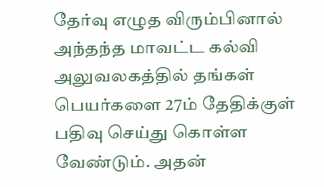தேர்வு எழுத விரும்பினால் அந்தந்த மாவட்ட கல்வி அலுவலகத்தில் தங்கள் பெயர்களை 27ம் தேதிக்குள் பதிவு செய்து கொள்ள வேண்டும். அதன்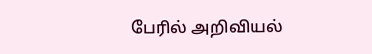பேரில் அறிவியல்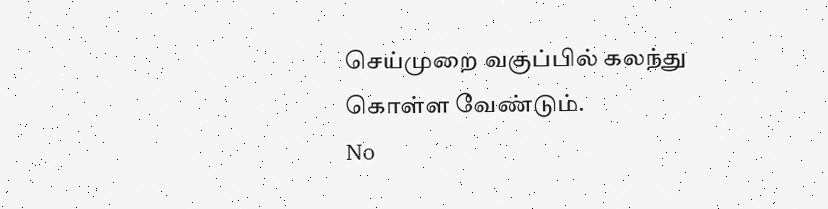செய்முறை வகுப்பில் கலந்து கொள்ள வேண்டும்.
No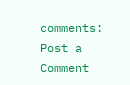comments:
Post a Comment